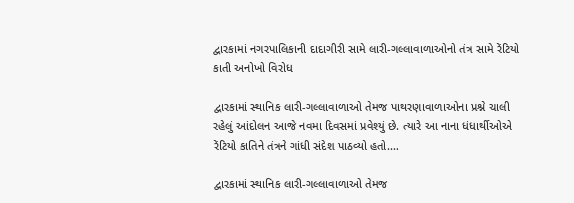દ્વારકામાં નગરપાલિકાની દાદાગીરી સામે લારી-ગલ્લાવાળાઓનો તંત્ર સામે રેંટિયો કાતી અનોખો વિરોધ

દ્વારકામાં સ્થાનિક લારી-ગલ્લાવાળાઓ તેમજ પાથરણાવાળાઓના પ્રશ્ને ચાલી રહેલું આંદોલન આજે નવમા દિવસમાં પ્રવેશ્યું છે. ત્યારે આ નાના ધંધાર્થીઓએ રેંટિયો કાતિને તંત્રને ગાંધી સંદેશ પાઠવ્યો હતો.…

દ્વારકામાં સ્થાનિક લારી-ગલ્લાવાળાઓ તેમજ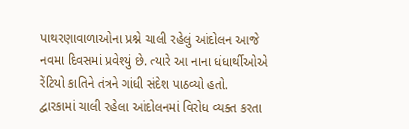પાથરણાવાળાઓના પ્રશ્ને ચાલી રહેલું આંદોલન આજે નવમા દિવસમાં પ્રવેશ્યું છે. ત્યારે આ નાના ધંધાર્થીઓએ રેંટિયો કાતિને તંત્રને ગાંધી સંદેશ પાઠવ્યો હતો.
દ્વારકામાં ચાલી રહેલા આંદોલનમાં વિરોધ વ્યક્ત કરતા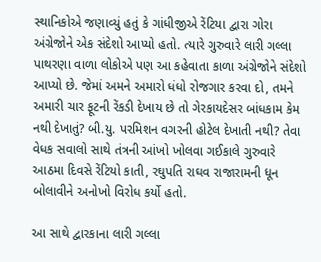સ્થાનિકોએ જણાવ્યું હતું કે ગાંધીજીએ રેંટિયા દ્વારા ગોરા અંગ્રેજોને એક સંદેશો આપ્યો હતો. ત્યારે ગુરુવારે લારી ગલ્લા પાથરણા વાળા લોકોએ પણ આ કહેવાતા કાળા અંગ્રેજોને સંદેશો આપ્યો છે. જેમાં અમને અમારો ધંધો રોજગાર કરવા દો, તમને અમારી ચાર ફૂટની રેંકડી દેખાય છે તો ગેરકાયદેસર બાંધકામ કેમ નથી દેખાતું? બી.યુ. પરમિશન વગરની હોટેલ દેખાતી નથી? તેવા વેધક સવાલો સાથે તંત્રની આંખો ખોલવા ગઈકાલે ગુરુવારે આઠમા દિવસે રેંટિયો કાતી, રઘુપતિ રાઘવ રાજારામની ધૂન બોલાવીને અનોખો વિરોધ કર્યો હતો.

આ સાથે દ્વારકાના લારી ગલ્લા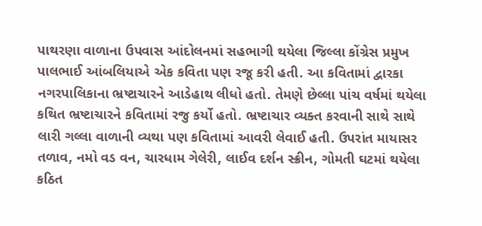પાથરણા વાળાના ઉપવાસ આંદોલનમાં સહભાગી થયેલા જિલ્લા કોંગ્રેસ પ્રમુખ પાલભાઈ આંબલિયાએ એક કવિતા પણ રજૂ કરી હતી. આ કવિતામાં દ્વારકા નગરપાલિકાના ભ્રષ્ટાચારને આડેહાથ લીધો હતો. તેમણે છેલ્લા પાંચ વર્ષમાં થયેલા કથિત ભ્રષ્ટાચારને કવિતામાં રજુ કર્યો હતો. ભ્રષ્ટાચાર વ્યક્ત કરવાની સાથે સાથે લારી ગલ્લા વાળાની વ્યથા પણ કવિતામાં આવરી લેવાઈ હતી. ઉપરાંત માયાસર તળાવ, નમો વડ વન, ચારધામ ગેલેરી, લાઈવ દર્શન સ્ક્રીન, ગોમતી ઘટમાં થયેલા કઠિત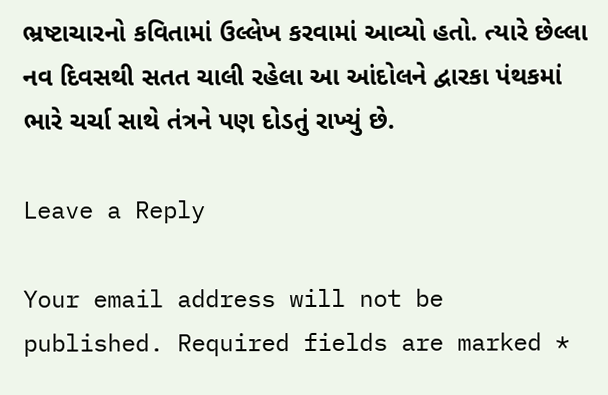ભ્રષ્ટાચારનો કવિતામાં ઉલ્લેખ કરવામાં આવ્યો હતો. ત્યારે છેલ્લા નવ દિવસથી સતત ચાલી રહેલા આ આંદોલને દ્વારકા પંથકમાં ભારે ચર્ચા સાથે તંત્રને પણ દોડતું રાખ્યું છે.

Leave a Reply

Your email address will not be published. Required fields are marked *